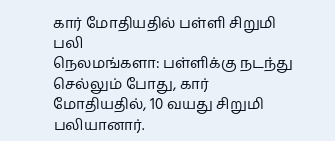கார் மோதியதில் பள்ளி சிறுமி பலி
நெலமங்களா: பள்ளிக்கு நடந்து செல்லும் போது, கார் மோதியதில், 10 வயது சிறுமி பலியானார்.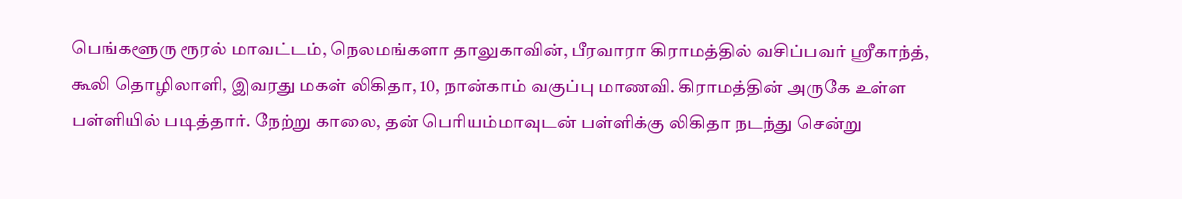பெங்களூரு ரூரல் மாவட்டம், நெலமங்களா தாலுகாவின், பீரவாரா கிராமத்தில் வசிப்பவர் ஸ்ரீகாந்த், கூலி தொழிலாளி, இவரது மகள் லிகிதா, 10, நான்காம் வகுப்பு மாணவி. கிராமத்தின் அருகே உள்ள பள்ளியில் படித்தார். நேற்று காலை, தன் பெரியம்மாவுடன் பள்ளிக்கு லிகிதா நடந்து சென்று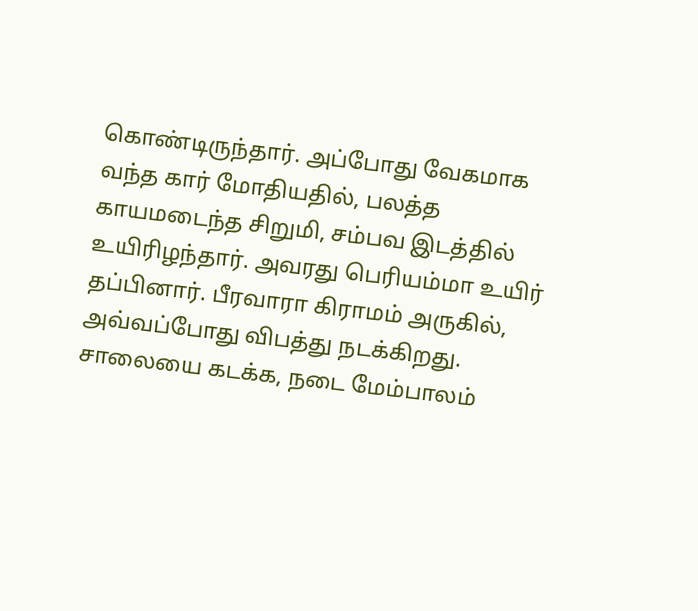கொண்டிருந்தார். அப்போது வேகமாக வந்த கார் மோதியதில், பலத்த காயமடைந்த சிறுமி, சம்பவ இடத்தில் உயிரிழந்தார். அவரது பெரியம்மா உயிர் தப்பினார். பீரவாரா கிராமம் அருகில், அவ்வப்போது விபத்து நடக்கிறது. சாலையை கடக்க, நடை மேம்பாலம்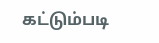கட்டும்படி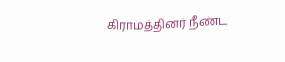கிராமத்தினர் நீண்ட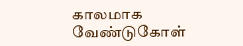காலமாக வேண்டுகோள்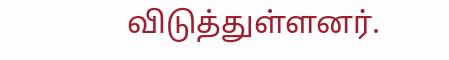விடுத்துள்ளனர்.